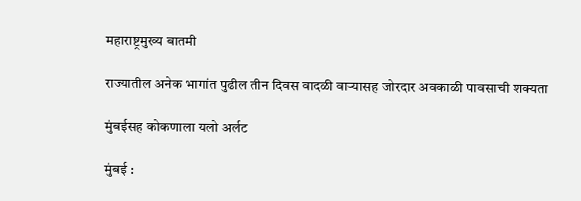महाराष्ट्रमुख्य बातमी

राज्यातील अनेक भागांत पुढील तीन दिवस वादळी वाऱ्यासह जोरदार अवकाळी पावसाची शक्यता

मुंबईसह कोकणाला यलो अर्लट

मुंबई :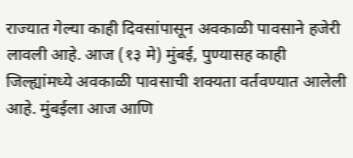राज्यात गेल्या काही दिवसांपासून अवकाळी पावसाने हजेरी लावली आहे. आज (१३ मे) मुंबई, पुण्यासह काही जिल्ह्यांमध्ये अवकाळी पावसाची शक्यता वर्तवण्यात आलेली आहे. मुंबईला आज आणि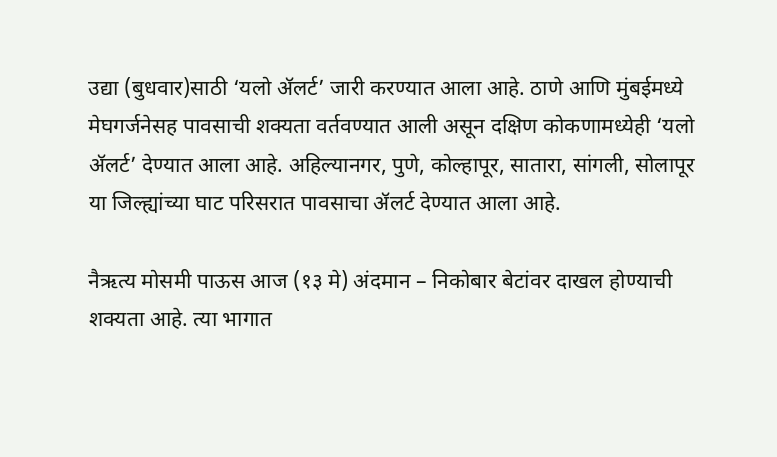उद्या (बुधवार)साठी ‘यलो ॲलर्ट’ जारी करण्यात आला आहे. ठाणे आणि मुंबईमध्ये मेघगर्जनेसह पावसाची शक्यता वर्तवण्यात आली असून दक्षिण कोकणामध्येही ‘यलो ॲलर्ट’ देण्यात आला आहे. अहिल्यानगर, पुणे, कोल्हापूर, सातारा, सांगली, सोलापूर या जिल्ह्यांच्या घाट परिसरात पावसाचा ॲलर्ट देण्यात आला आहे.

नैऋत्य मोसमी पाऊस आज (१३ मे) अंदमान – निकोबार बेटांवर दाखल होण्याची शक्यता आहे. त्या भागात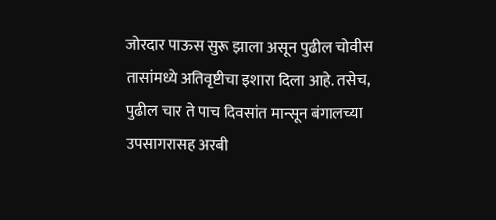जोरदार पाऊस सुरू झाला असून पुढील चोवीस तासांमध्ये अतिवृष्टीचा इशारा दिला आहे. तसेच, पुढील चार ते पाच दिवसांत मान्सून बंगालच्या उपसागरासह अरबी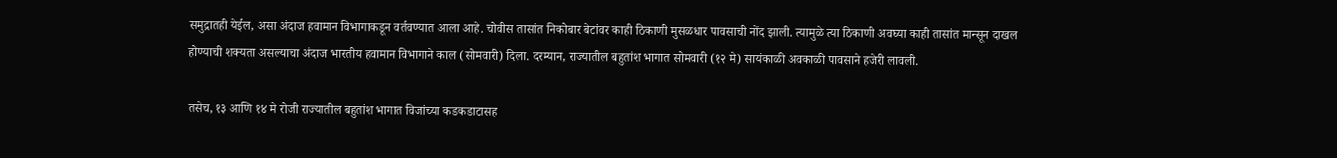समुद्रातही येईल, असा अंदाज हवामान विभागाकडून वर्तवण्यात आला आहे. चोवीस तासांत निकोबार बेटांवर काही ठिकाणी मुसळधार पावसाची नोंद झाली. त्यामुळे त्या ठिकाणी अवघ्या काही तासांत मान्सून दाखल होण्याची शक्यता असल्याचा अंदाज भारतीय हवामान विभागाने काल (सोमवारी) दिला. दरम्यान, राज्यातील बहुतांश भागात सोमवारी (१२ मे) सायंकाळी अवकाळी पावसाने हजेरी लावली.

तसेच, १३ आणि १४ मे रोजी राज्यातील बहुतांश भागात विजांच्या कडकडाटासह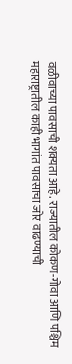वळीवाच्या पावसाची शक्यता आहे. राज्यातील कोकण-गोवा आणि पश्चिम महाराष्ट्रातील काही भागांत पावसाचा जोर वाढण्याची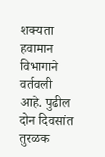शक्यता हवामान विभागाने वर्तवली आहे. पुढील दोन दिवसांत तुरळक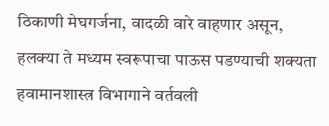ठिकाणी मेघगर्जना, वादळी वारे वाहणार असून, हलक्या ते मध्यम स्वरूपाचा पाऊस पडण्याची शक्यता हवामानशास्त्र विभागाने वर्तवली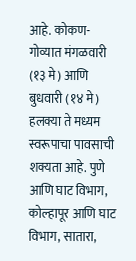आहे. कोकण-गोव्यात मंगळवारी (१३ मे) आणि बुधवारी (१४ मे) हलक्या ते मध्यम स्वरूपाचा पावसाची शक्यता आहे. पुणे आणि घाट विभाग, कोल्हापूर आणि घाट विभाग, सातारा,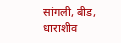सांगली, बीड, धाराशीव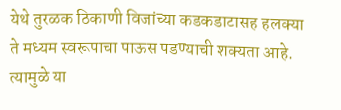येथे तुरळक ठिकाणी विजांच्या कडकडाटासह हलक्या ते मध्यम स्वरूपाचा पाऊस पडण्याची शक्यता आहे. त्यामुळे या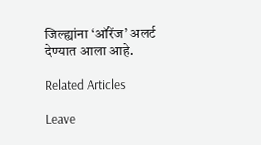जिल्ह्यांना ‘ऑरेंज’ अलर्ट देण्यात आला आहे.

Related Articles

Leave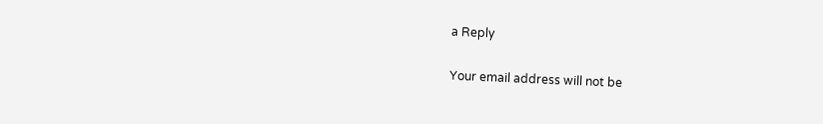a Reply

Your email address will not be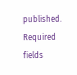published. Required fields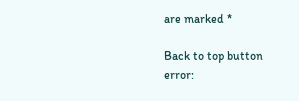are marked *

Back to top button
error: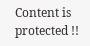Content is protected !!